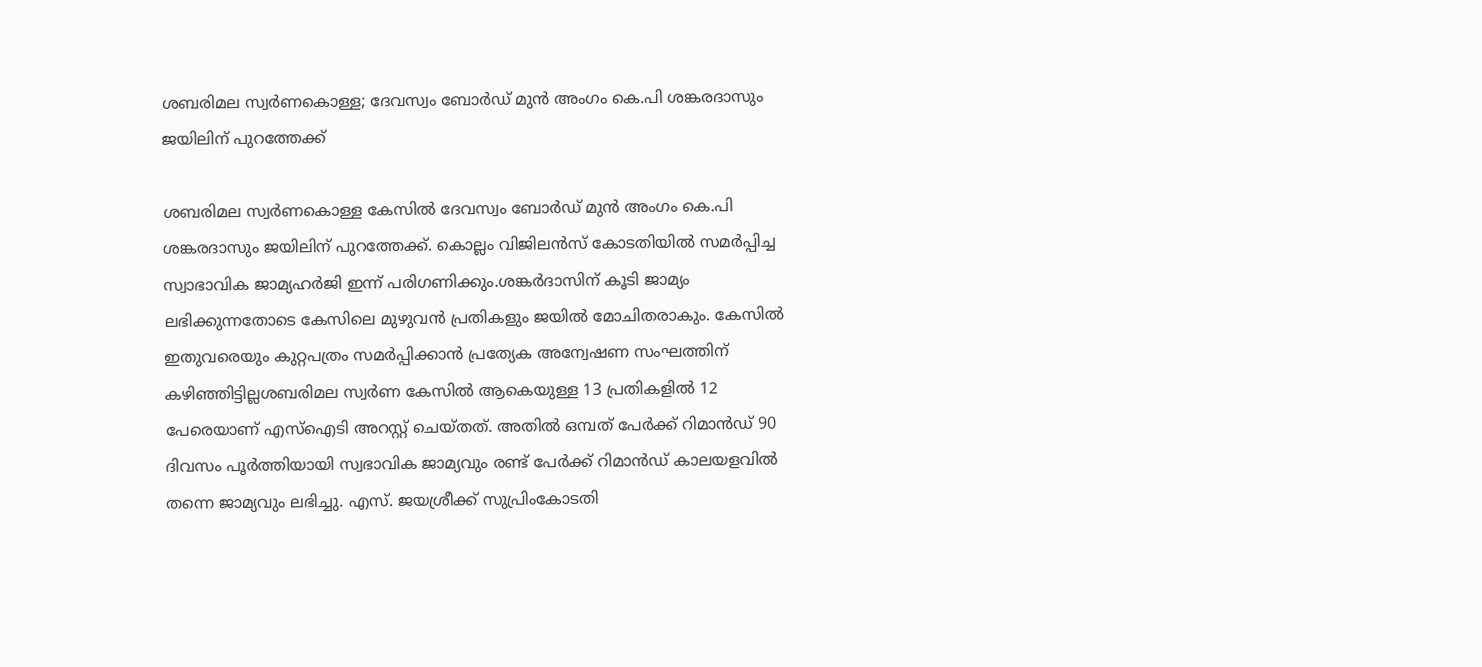ശബരിമല സ്വര്‍ണകൊള്ള; ദേവസ്വം ബോര്‍ഡ് മുൻ അംഗം കെ.പി ശങ്കരദാസും ജയിലിന് പുറത്തേക്ക്

ശബരിമല സ്വർണകൊള്ള കേസില്‍ ദേവസ്വം ബോർഡ് മുൻ അംഗം കെ.പി ശങ്കരദാസും ജയിലിന് പുറത്തേക്ക്. കൊല്ലം വിജിലൻസ് കോടതിയില്‍ സമർപ്പിച്ച സ്വാഭാവിക ജാമ്യഹർജി ഇന്ന് പരിഗണിക്കും.ശങ്കർദാസിന് കൂടി ജാമ്യം ലഭിക്കുന്നതോടെ കേസിലെ മുഴുവൻ പ്രതികളും ജയില്‍ മോചിതരാകും. കേസില്‍ ഇതുവരെയും കുറ്റപത്രം സമർപ്പിക്കാൻ പ്രത്യേക അന്വേഷണ സംഘത്തിന് കഴിഞ്ഞിട്ടില്ലശബരിമല സ്വർണ കേസില്‍ ആകെയുള്ള 13 പ്രതികളില്‍ 12 പേരെയാണ് എസ്‌ഐടി അറസ്റ്റ് ചെയ്‌തത്. അതില്‍ ഒമ്പത് പേർക്ക് റിമാൻഡ് 90 ദിവസം പൂർത്തിയായി സ്വഭാവിക ജാമ്യവും രണ്ട് പേർക്ക് റിമാൻഡ് കാലയളവില്‍ തന്നെ ജാമ്യവും ലഭിച്ചു. എസ്. ജയശ്രീക്ക് സുപ്രിംകോടതി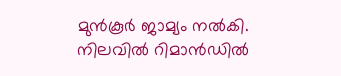മുൻ‌കൂർ ജാമ്യം നല്‍കി. നിലവില്‍ റിമാൻഡില്‍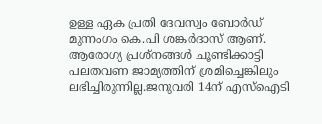ഉള്ള ഏക പ്രതി ദേവസ്വം ബോർഡ് മുന്നംഗം കെ.പി ശങ്കർദാസ് ആണ്. ആരോഗ്യ പ്രശ്നങ്ങള്‍ ചൂണ്ടിക്കാട്ടി പലതവണ ജാമ്യത്തിന് ശ്രമിച്ചെങ്കിലും ലഭിച്ചിരുന്നില്ല.ജനുവരി 14ന് എസ്‌ഐടി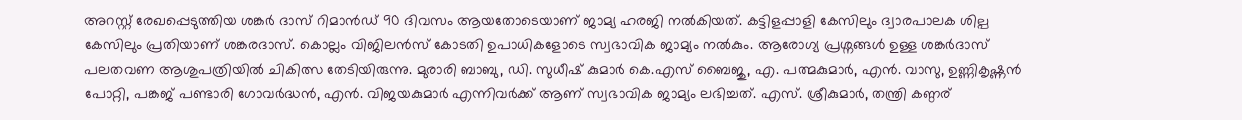അറസ്റ്റ് രേഖപ്പെടുത്തിയ ശങ്കർ ദാസ് റിമാൻഡ് 90 ദിവസം ആയതോടെയാണ് ജാമ്യ ഹരജി നല്‍കിയത്. കട്ടിളപ്പാളി കേസിലും ദ്വാരപാലക ശില്പ കേസിലും പ്രതിയാണ് ശങ്കരദാസ്. കൊല്ലം വിജിലൻസ് കോടതി ഉപാധികളോടെ സ്വഭാവിക ജാമ്യം നല്‍കും. ആരോഗ്യ പ്രശ്നങ്ങള്‍ ഉള്ള ശങ്കർദാസ് പലതവണ ആശുപത്രിയില്‍ ചികിത്സ തേടിയിരുന്നു. മുരാരി ബാബു, ഡി. സുധീഷ് കുമാർ കെ.എസ് ബൈജു, എ. പത്മകുമാർ, എൻ. വാസു, ഉണ്ണികൃഷ്ണൻ പോറ്റി, പങ്കജ് പണ്ടാരി ഗോവർദ്ധൻ, എൻ. വിജയകുമാർ എന്നിവർക്ക് ആണ് സ്വഭാവിക ജാമ്യം ലഭിച്ചത്. എസ്. ശ്രീകുമാർ, തന്ത്രി കണ്ഠര്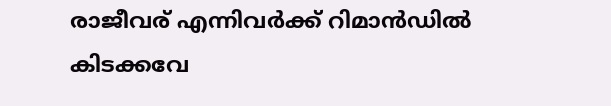രാജീവര് എന്നിവർക്ക് റിമാൻഡില്‍ കിടക്കവേ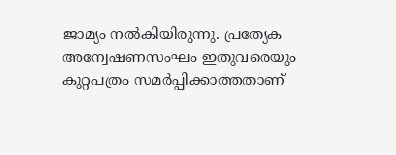ജാമ്യം നല്‍കിയിരുന്നു. പ്രത്യേക അന്വേഷണസംഘം ഇതുവരെയും കുറ്റപത്രം സമർപ്പിക്കാത്തതാണ്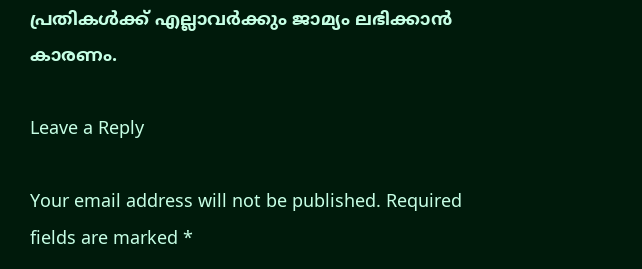പ്രതികള്‍ക്ക് എല്ലാവർക്കും ജാമ്യം ലഭിക്കാൻ കാരണം.

Leave a Reply

Your email address will not be published. Required fields are marked *